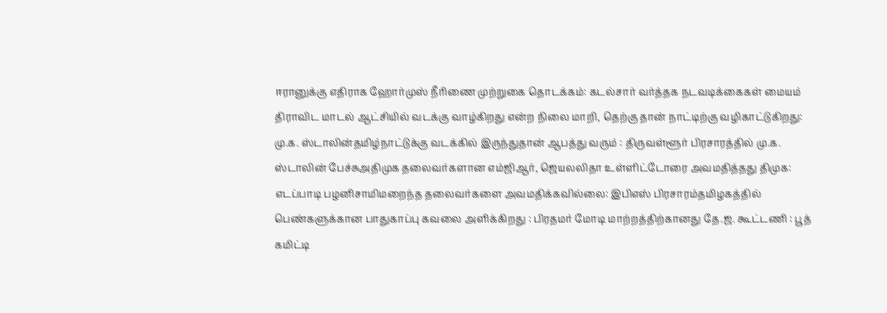ஈரானுக்கு எதிராக ஹோர்முஸ் நீரிணை முற்றுகை தொடக்கம்: கடல்சார் வர்த்தக நடவடிக்கைகள் மையம் திராவிட மாடல் ஆட்சியில் வடக்கு வாழ்கிறது என்ற நிலை மாறி, தெற்கு தான் நாட்டிற்கு வழிகாட்டுகிறது: மு.க. ஸ்டாலின்தமிழ்நாட்டுக்கு வடக்கில் இருந்துதான் ஆபத்து வரும் : திருவள்ளூர் பிரசாரத்தில் மு.க. ஸ்டாலின் பேச்சுஅதிமுக தலைவர்களான எம்ஜிஆர், ஜெயலலிதா உள்ளிட்டோரை அவமதித்தது திமுக: எடப்பாடி பழனிசாமிமறைந்த தலைவர்களை அவமதிக்கவில்லை: இபிஎஸ் பிரசாரம்தமிழகத்தில் பெண்களுக்கான பாதுகாப்பு கவலை அளிக்கிறது : பிரதமர் மோடி மாற்றத்திற்கானது தே.ஜ. கூட்டணி : பூத் கமிட்டி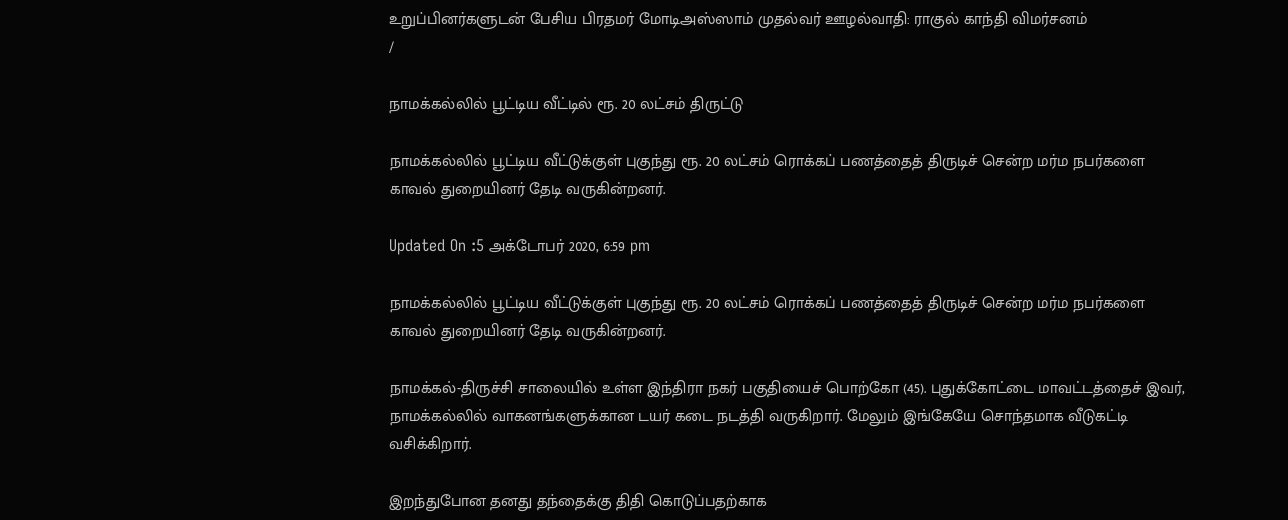உறுப்பினர்களுடன் பேசிய பிரதமர் மோடிஅஸ்ஸாம் முதல்வர் ஊழல்வாதி: ராகுல் காந்தி விமர்சனம்
/

நாமக்கல்லில் பூட்டிய வீட்டில் ரூ. 20 லட்சம் திருட்டு

நாமக்கல்லில் பூட்டிய வீட்டுக்குள் புகுந்து ரூ. 20 லட்சம் ரொக்கப் பணத்தைத் திருடிச் சென்ற மர்ம நபர்களை காவல் துறையினர் தேடி வருகின்றனர்.

Updated On :5 அக்டோபர் 2020, 6:59 pm

நாமக்கல்லில் பூட்டிய வீட்டுக்குள் புகுந்து ரூ. 20 லட்சம் ரொக்கப் பணத்தைத் திருடிச் சென்ற மர்ம நபர்களை காவல் துறையினர் தேடி வருகின்றனர்.

நாமக்கல்-திருச்சி சாலையில் உள்ள இந்திரா நகர் பகுதியைச் பொற்கோ (45). புதுக்கோட்டை மாவட்டத்தைச் இவர், நாமக்கல்லில் வாகனங்களுக்கான டயர் கடை நடத்தி வருகிறார். மேலும் இங்கேயே சொந்தமாக வீடுகட்டி வசிக்கிறார்.

இறந்துபோன தனது தந்தைக்கு திதி கொடுப்பதற்காக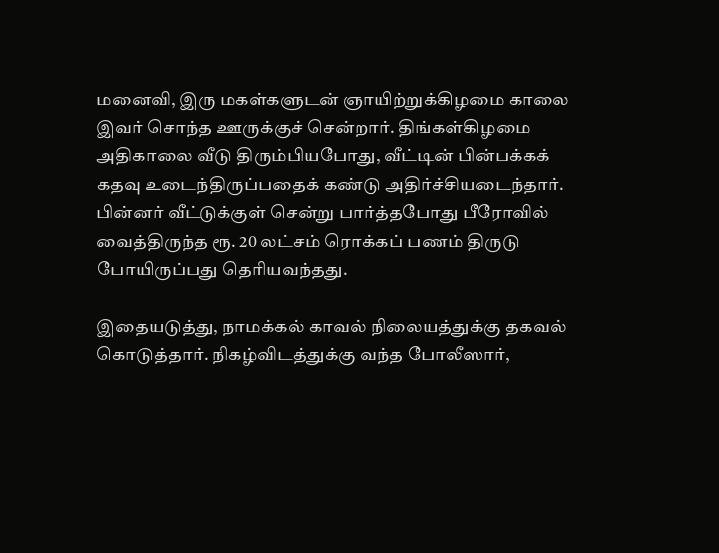மனைவி, இரு மகள்களுடன் ஞாயிற்றுக்கிழமை காலை இவர் சொந்த ஊருக்குச் சென்றார். திங்கள்கிழமை அதிகாலை வீடு திரும்பியபோது, வீட்டின் பின்பக்கக் கதவு உடைந்திருப்பதைக் கண்டு அதிர்ச்சியடைந்தார். பின்னர் வீட்டுக்குள் சென்று பார்த்தபோது பீரோவில் வைத்திருந்த ரூ. 20 லட்சம் ரொக்கப் பணம் திருடு போயிருப்பது தெரியவந்தது.

இதையடுத்து, நாமக்கல் காவல் நிலையத்துக்கு தகவல் கொடுத்தார். நிகழ்விடத்துக்கு வந்த போலீஸார்,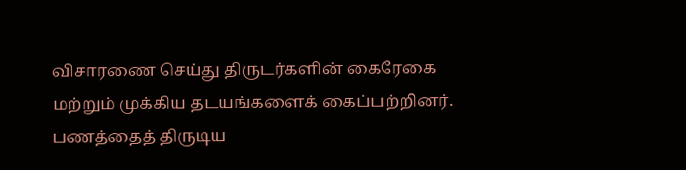விசாரணை செய்து திருடர்களின் கைரேகை மற்றும் முக்கிய தடயங்களைக் கைப்பற்றினர். பணத்தைத் திருடிய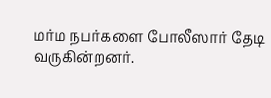மர்ம நபர்களை போலீஸார் தேடி வருகின்றனர்.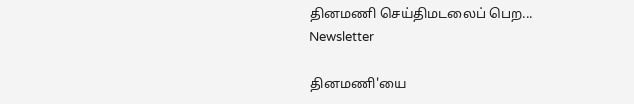தினமணி செய்திமடலைப் பெற... Newsletter

தினமணி'யை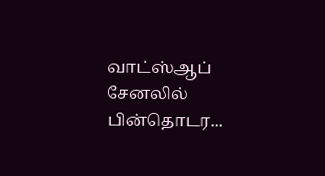வாட்ஸ்ஆப் சேனலில் பின்தொடர...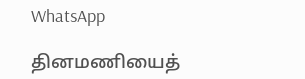WhatsApp

தினமணியைத்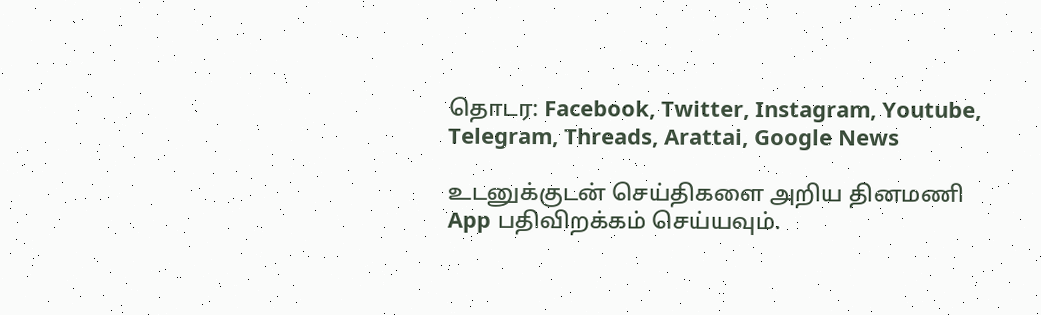தொடர: Facebook, Twitter, Instagram, Youtube, Telegram, Threads, Arattai, Google News

உடனுக்குடன் செய்திகளை அறிய தினமணி App பதிவிறக்கம் செய்யவும்.